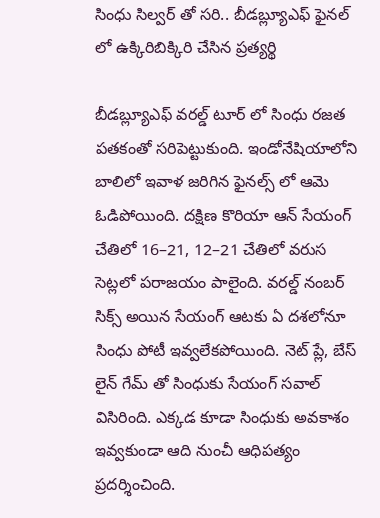సింధు సిల్వర్ తో సరి.. బీడబ్ల్యూఎఫ్ ఫైనల్ లో ఉక్కిరిబిక్కిరి చేసిన ప్రత్యర్థి

బీడబ్ల్యూఎఫ్ వరల్డ్ టూర్ లో సింధు రజత పతకంతో సరిపెట్టుకుంది. ఇండోనేషియాలోని బాలిలో ఇవాళ జరిగిన ఫైనల్స్ లో ఆమె ఓడిపోయింది. దక్షిణ కొరియా ఆన్ సేయంగ్ చేతిలో 16–21, 12–21 చేతిలో వరుస సెట్లలో పరాజయం పాలైంది. వరల్డ్ నంబర్ సిక్స్ అయిన సేయంగ్ ఆటకు ఏ దశలోనూ సింధు పోటీ ఇవ్వలేకపోయింది. నెట్ ప్లే, బేస్ లైన్ గేమ్ తో సింధుకు సేయంగ్ సవాల్ విసిరింది. ఎక్కడ కూడా సింధుకు అవకాశం ఇవ్వకుండా ఆది నుంచీ ఆధిపత్యం ప్రదర్శించింది.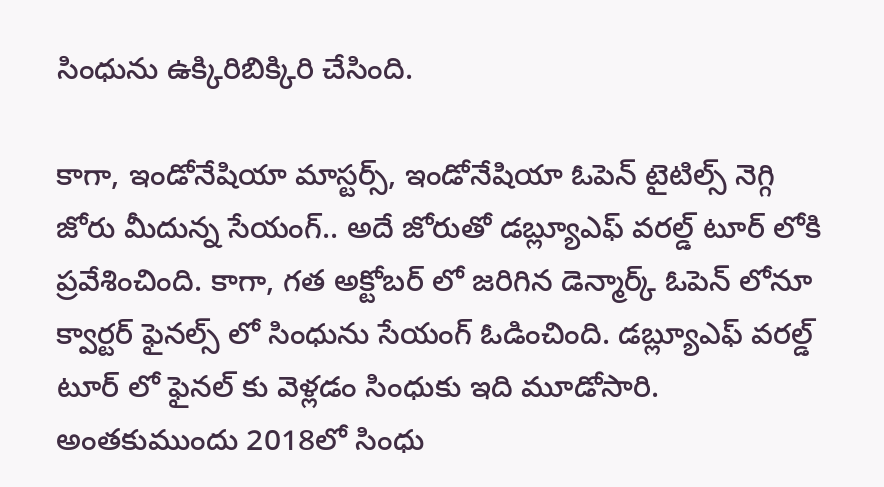సింధును ఉక్కిరిబిక్కిరి చేసింది.

కాగా, ఇండోనేషియా మాస్టర్స్, ఇండోనేషియా ఓపెన్ టైటిల్స్ నెగ్గి జోరు మీదున్న సేయంగ్.. అదే జోరుతో డబ్ల్యూఎఫ్ వరల్డ్ టూర్ లోకి ప్రవేశించింది. కాగా, గత అక్టోబర్ లో జరిగిన డెన్మార్క్ ఓపెన్ లోనూ క్వార్టర్ ఫైనల్స్ లో సింధును సేయంగ్ ఓడించింది. డబ్ల్యూఎఫ్ వరల్డ్ టూర్ లో ఫైనల్ కు వెళ్లడం సింధుకు ఇది మూడోసారి. అంతకుముందు 2018లో సింధు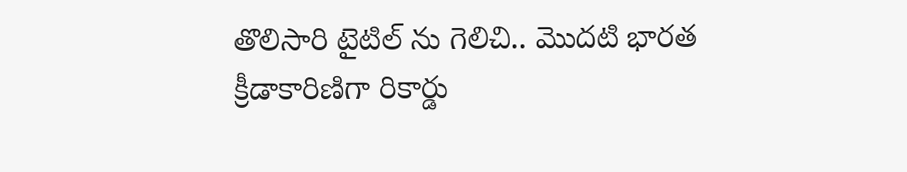తొలిసారి టైటిల్ ను గెలిచి.. మొదటి భారత క్రీడాకారిణిగా రికార్డు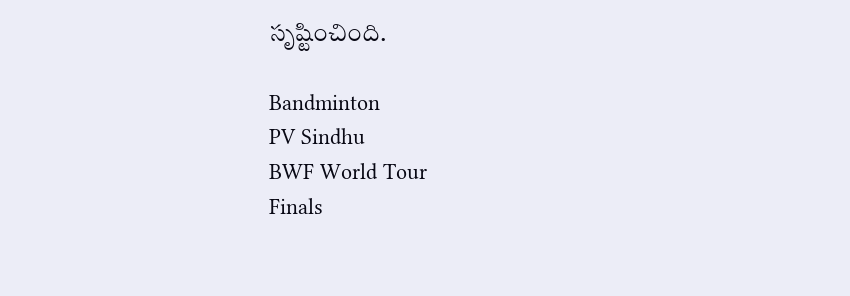సృష్టించింది.

Bandminton
PV Sindhu
BWF World Tour
Finals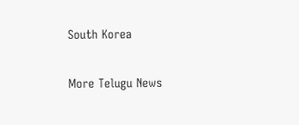South Korea

More Telugu News